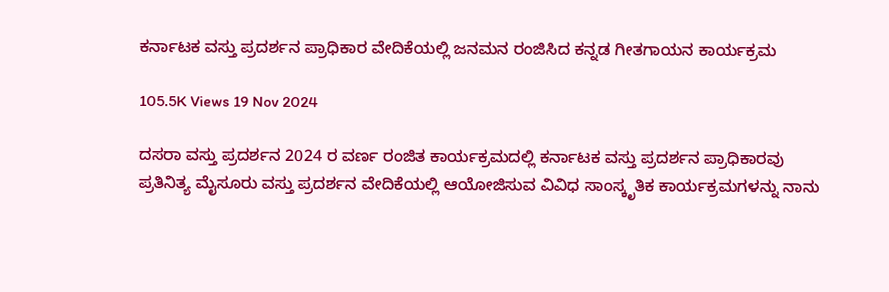ಕರ್ನಾಟಕ ವಸ್ತು ಪ್ರದರ್ಶನ ಪ್ರಾಧಿಕಾರ ವೇದಿಕೆಯಲ್ಲಿ ಜನಮನ ರಂಜಿಸಿದ ಕನ್ನಡ ಗೀತಗಾಯನ ಕಾರ್ಯಕ್ರಮ

105.5K Views 19 Nov 2024

ದಸರಾ ವಸ್ತು ಪ್ರದರ್ಶನ 2024 ರ ವರ್ಣ ರಂಜಿತ ಕಾರ್ಯಕ್ರಮದಲ್ಲಿ ಕರ್ನಾಟಕ ವಸ್ತು ಪ್ರದರ್ಶನ ಪ್ರಾಧಿಕಾರವು ಪ್ರತಿನಿತ್ಯ ಮೈಸೂರು ವಸ್ತು ಪ್ರದರ್ಶನ ವೇದಿಕೆಯಲ್ಲಿ ಆಯೋಜಿಸುವ ವಿವಿಧ ಸಾಂಸ್ಕೃತಿಕ ಕಾರ್ಯಕ್ರಮಗಳನ್ನು ನಾನು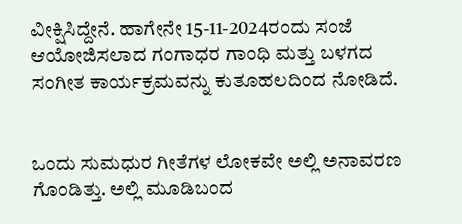ವೀಕ್ಷಿಸಿದ್ದೇನೆ. ಹಾಗೇನೇ 15-11-2024ರಂದು ಸಂಜೆ ಆಯೋಜಿಸಲಾದ ಗಂಗಾಧರ ಗಾಂಧಿ ಮತ್ತು ಬಳಗದ ಸಂಗೀತ ಕಾರ್ಯಕ್ರಮವನ್ನು ಕುತೂಹಲದಿಂದ ನೋಡಿದೆ.


ಒಂದು ಸುಮಧುರ ಗೀತೆಗಳ ಲೋಕವೇ ಅಲ್ಲಿ ಅನಾವರಣ ಗೊಂಡಿತ್ತು. ಅಲ್ಲಿ ಮೂಡಿಬಂದ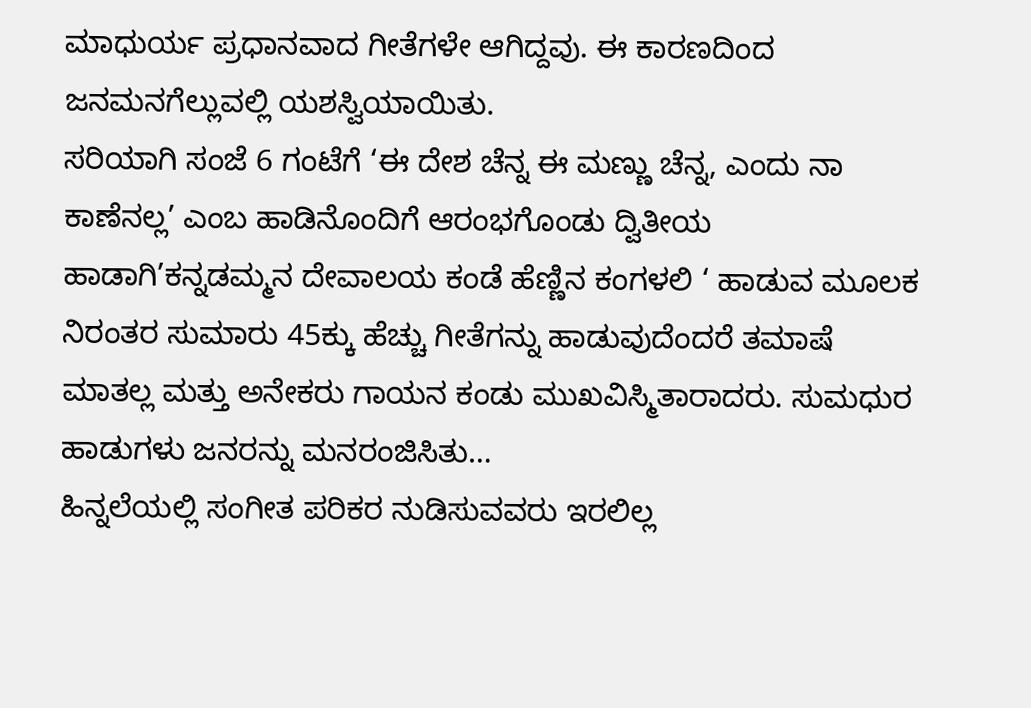ಮಾಧುರ್ಯ ಪ್ರಧಾನವಾದ ಗೀತೆಗಳೇ ಆಗಿದ್ದವು. ಈ ಕಾರಣದಿಂದ ಜನಮನಗೆಲ್ಲುವಲ್ಲಿ ಯಶಸ್ವಿಯಾಯಿತು.
ಸರಿಯಾಗಿ ಸಂಜೆ 6 ಗಂಟೆಗೆ ‘ಈ ದೇಶ ಚೆನ್ನ ಈ ಮಣ್ಣು ಚೆನ್ನ, ಎಂದು ನಾ ಕಾಣೆನಲ್ಲ’ ಎಂಬ ಹಾಡಿನೊಂದಿಗೆ ಆರಂಭಗೊಂಡು ದ್ವಿತೀಯ ಹಾಡಾಗಿ’ಕನ್ನಡಮ್ಮನ ದೇವಾಲಯ ಕಂಡೆ ಹೆಣ್ಣಿನ ಕಂಗಳಲಿ ‘ ಹಾಡುವ ಮೂಲಕ ನಿರಂತರ ಸುಮಾರು 45ಕ್ಕು ಹೆಚ್ಚು ಗೀತೆಗನ್ನು ಹಾಡುವುದೆಂದರೆ ತಮಾಷೆ ಮಾತಲ್ಲ ಮತ್ತು ಅನೇಕರು ಗಾಯನ ಕಂಡು ಮುಖವಿಸ್ಮಿತಾರಾದರು. ಸುಮಧುರ ಹಾಡುಗಳು ಜನರನ್ನು ಮನರಂಜಿಸಿತು…
ಹಿನ್ನಲೆಯಲ್ಲಿ ಸಂಗೀತ ಪರಿಕರ ನುಡಿಸುವವರು ಇರಲಿಲ್ಲ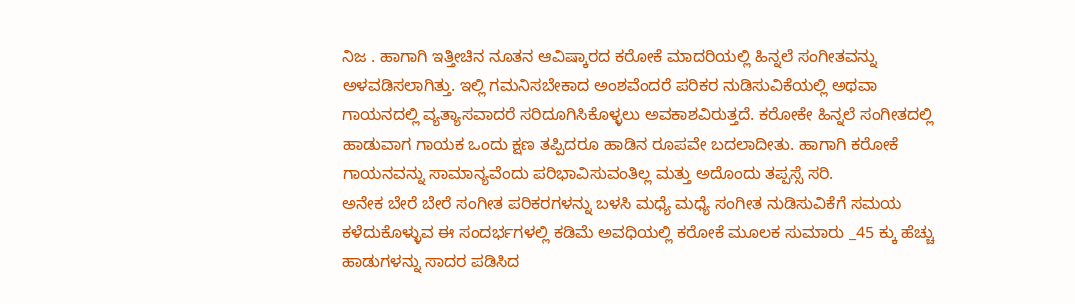ನಿಜ . ಹಾಗಾಗಿ ಇತ್ತೀಚಿನ ನೂತನ ಆವಿಷ್ಕಾರದ ಕರೋಕೆ ಮಾದರಿಯಲ್ಲಿ ಹಿನ್ನಲೆ ಸಂಗೀತವನ್ನು ಅಳವಡಿಸಲಾಗಿತ್ತು. ಇಲ್ಲಿ ಗಮನಿಸಬೇಕಾದ ಅಂಶವೆಂದರೆ ಪರಿಕರ ನುಡಿಸುವಿಕೆಯಲ್ಲಿ ಅಥವಾ ಗಾಯನದಲ್ಲಿ ವ್ಯತ್ಯಾಸವಾದರೆ ಸರಿದೂಗಿಸಿಕೊಳ್ಳಲು ಅವಕಾಶವಿರುತ್ತದೆ. ಕರೋಕೇ ಹಿನ್ನಲೆ ಸಂಗೀತದಲ್ಲಿ ಹಾಡುವಾಗ ಗಾಯಕ ಒಂದು ಕ್ಷಣ ತಪ್ಪಿದರೂ ಹಾಡಿನ ರೂಪವೇ ಬದಲಾದೀತು. ಹಾಗಾಗಿ ಕರೋಕೆ ಗಾಯನವನ್ನು ಸಾಮಾನ್ಯವೆಂದು ಪರಿಭಾವಿಸುವಂತಿಲ್ಲ ಮತ್ತು ಅದೊಂದು ತಪ್ಪಸ್ಸೆ ಸರಿ.
ಅನೇಕ ಬೇರೆ ಬೇರೆ ಸಂಗೀತ ಪರಿಕರಗಳನ್ನು ಬಳಸಿ ಮಧ್ಯೆ ಮಧ್ಯೆ ಸಂಗೀತ ನುಡಿಸುವಿಕೆಗೆ ಸಮಯ ಕಳೆದುಕೊಳ್ಳುವ ಈ ಸಂದರ್ಭಗಳಲ್ಲಿ ಕಡಿಮೆ ಅವಧಿಯಲ್ಲಿ ಕರೋಕೆ ಮೂಲಕ ಸುಮಾರು _45 ಕ್ಕು ಹೆಚ್ಚು ಹಾಡುಗಳನ್ನು ಸಾದರ ಪಡಿಸಿದ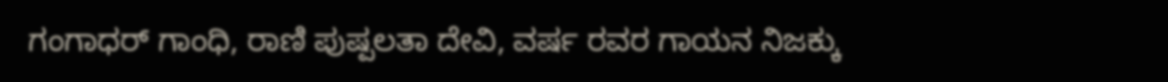ಗಂಗಾಧರ್ ಗಾಂಧಿ, ರಾಣಿ ಪುಷ್ಪಲತಾ ದೇವಿ, ವರ್ಷ ರವರ ಗಾಯನ ನಿಜಕ್ಕು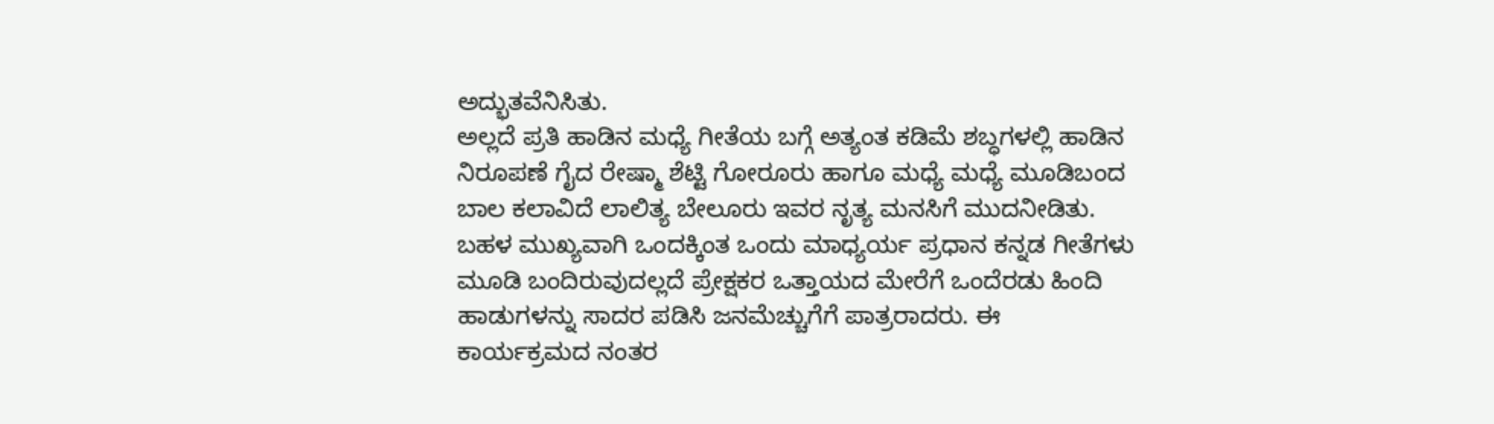ಅದ್ಭುತವೆನಿಸಿತು.
ಅಲ್ಲದೆ ಪ್ರತಿ ಹಾಡಿನ ಮಧ್ಯೆ ಗೀತೆಯ ಬಗ್ಗೆ ಅತ್ಯಂತ ಕಡಿಮೆ ಶಬ್ಧಗಳಲ್ಲಿ ಹಾಡಿನ ನಿರೂಪಣೆ ಗೈದ ರೇಷ್ಮಾ ಶೆಟ್ಟಿ ಗೋರೂರು ಹಾಗೂ ಮಧ್ಯೆ ಮಧ್ಯೆ ಮೂಡಿಬಂದ ಬಾಲ ಕಲಾವಿದೆ ಲಾಲಿತ್ಯ ಬೇಲೂರು ಇವರ ನೃತ್ಯ ಮನಸಿಗೆ ಮುದನೀಡಿತು.
ಬಹಳ ಮುಖ್ಯವಾಗಿ ಒಂದಕ್ಕಿಂತ ಒಂದು ಮಾಧ್ಯರ್ಯ ಪ್ರಧಾನ ಕನ್ನಡ ಗೀತೆಗಳು ಮೂಡಿ ಬಂದಿರುವುದಲ್ಲದೆ ಪ್ರೇಕ್ಷಕರ ಒತ್ತಾಯದ ಮೇರೆಗೆ ಒಂದೆರಡು ಹಿಂದಿ ಹಾಡುಗಳನ್ನು ಸಾದರ ಪಡಿಸಿ ಜನಮೆಚ್ಚುಗೆಗೆ ಪಾತ್ರರಾದರು. ಈ ಕಾರ್ಯಕ್ರಮದ ನಂತರ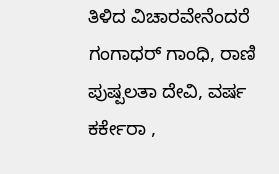ತಿಳಿದ ವಿಚಾರವೇನೆಂದರೆ ಗಂಗಾಧರ್ ಗಾಂಧಿ, ರಾಣಿ ಪುಷ್ಪಲತಾ ದೇವಿ, ವರ್ಷ ಕರ್ಕೇರಾ ,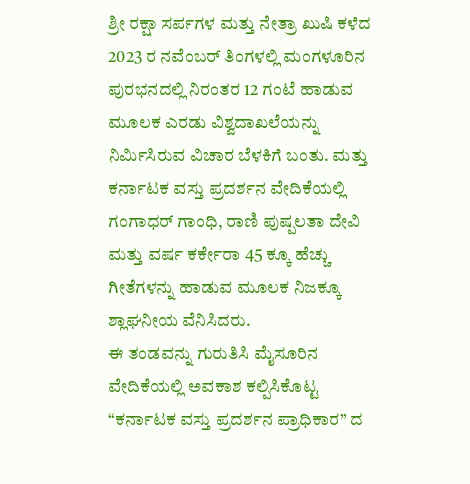ಶ್ರೀ ರಕ್ಷಾ ಸರ್ಪಗಳ ಮತ್ತು ನೇತ್ರಾ ಖುಷಿ ಕಳೆದ 2023 ರ ನವೆಂಬರ್ ತಿಂಗಳಲ್ಲಿ ಮಂಗಳೂರಿನ ಪುರಭನದಲ್ಲಿ ನಿರಂತರ 12 ಗಂಟೆ ಹಾಡುವ ಮೂಲಕ ಎರಡು ವಿಶ್ವದಾಖಲೆಯನ್ನು ನಿರ್ಮಿಸಿರುವ ವಿಚಾರ ಬೆಳಕಿಗೆ ಬಂತು. ಮತ್ತು ಕರ್ನಾಟಕ ವಸ್ತು ಪ್ರದರ್ಶನ ವೇದಿಕೆಯಲ್ಲಿ ಗಂಗಾಧರ್ ಗಾಂಧಿ, ರಾಣಿ ಪುಷ್ಪಲತಾ ದೇವಿ ಮತ್ತು ವರ್ಷ ಕರ್ಕೇರಾ 45 ಕ್ಕೂ ಹೆಚ್ಚು ಗೀತೆಗಳನ್ನು ಹಾಡುವ ಮೂಲಕ ನಿಜಕ್ಕೂ ಶ್ಲಾಘನೀಯ ವೆನಿಸಿದರು.
ಈ ತಂಡವನ್ನು ಗುರುತಿಸಿ ಮೈಸೂರಿನ ವೇದಿಕೆಯಲ್ಲಿ ಅವಕಾಶ ಕಲ್ಪಿಸಿಕೊಟ್ಟ “ಕರ್ನಾಟಕ ವಸ್ತು ಪ್ರದರ್ಶನ ಪ್ರಾಧಿಕಾರ” ದ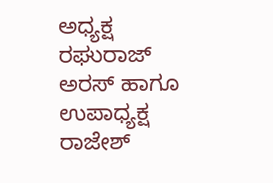ಅಧ್ಯಕ್ಷ ರಘುರಾಜ್ ಅರಸ್ ಹಾಗೂ ಉಪಾಧ್ಯಕ್ಷ ರಾಜೇಶ್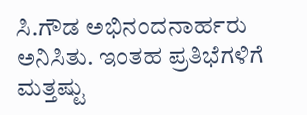ಸಿ.ಗೌಡ ಅಭಿನಂದನಾರ್ಹರು ಅನಿಸಿತು. ಇಂತಹ ಪ್ರತಿಭೆಗಳಿಗೆ ಮತ್ತಷ್ಟು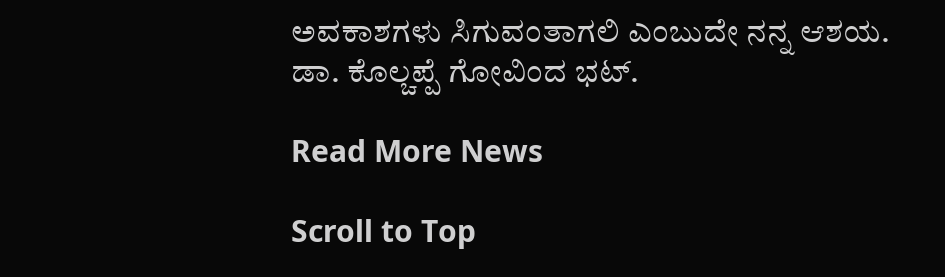ಅವಕಾಶಗಳು ಸಿಗುವಂತಾಗಲಿ ಎಂಬುದೇ ನನ್ನ ಆಶಯ.
ಡಾ. ಕೊಲ್ಚಪ್ಪೆ ಗೋವಿಂದ ಭಟ್.

Read More News

Scroll to Top